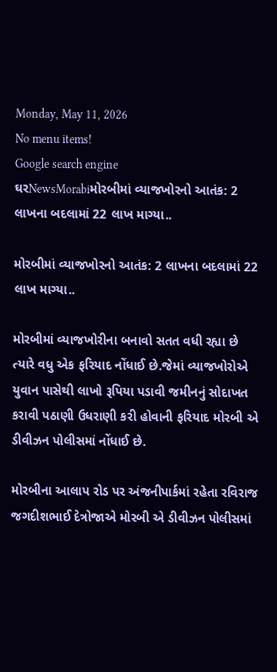Monday, May 11, 2026
No menu items!
Google search engine
ઘરNewsMorabiમોરબીમાં વ્યાજખોરનો આતંક: 2 લાખના બદલામાં 22 લાખ માગ્યા..

મોરબીમાં વ્યાજખોરનો આતંક: 2 લાખના બદલામાં 22 લાખ માગ્યા..

મોરબીમાં વ્યાજખોરીના બનાવો સતત વધી રહ્યા છે ત્યારે વધુ એક ફરિયાદ નોંધાઈ છે.જેમાં વ્યાજખોરોએ યુવાન પાસેથી લાખો રૂપિયા પડાવી જમીનનું સોદાખત કરાવી પઠાણી ઉધરાણી કરી હોવાની ફરિયાદ મોરબી એ ડીવીઝન પોલીસમાં નોંધાઈ છે.

મોરબીના આલાપ રોડ પર અંજનીપાર્કમાં રહેતા રવિરાજ જગદીશભાઈ દેત્રોજાએ મોરબી એ ડીવીઝન પોલીસમાં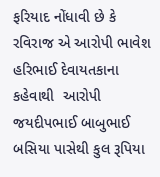ફરિયાદ નોંધાવી છે કે રવિરાજ એ આરોપી ભાવેશ હરિભાઈ દેવાયતકાના કહેવાથી  આરોપી જયદીપભાઈ બાબુભાઈ બસિયા પાસેથી કુલ રૂપિયા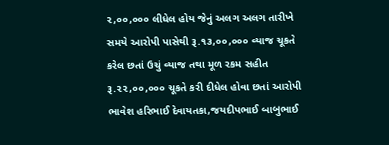૨,૦૦,૦૦૦ લીધેલ હોય જેનું અલગ અલગ તારીખે સમયે આરોપી પાસેથી રૂ.૧૩,૦૦,૦૦૦ વ્યાજ ચૂકતે કરેલ છતાં ઉચું વ્યાજ તથા મૂળ રકમ સહીત રૂ.૨૨,૦૦,૦૦૦ ચૂકતે કરી દીધેલ હોવા છતાં આરોપી ભાવેશ હરિભાઈ દેવાયતકા,જયદીપભાઈ બાબુભાઈ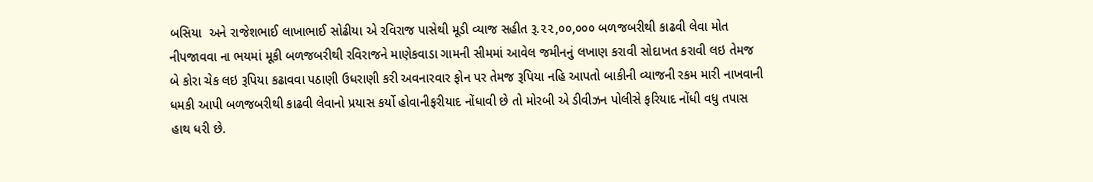બસિયા  અને રાજેશભાઈ લાખાભાઈ સોઢીયા એ રવિરાજ પાસેથી મૂડી વ્યાજ સહીત રૂ.૨૨,૦૦,૦૦૦ બળજબરીથી કાઢવી લેવા મોત નીપજાવવા ના ભયમાં મૂકી બળજબરીથી રવિરાજને માણેકવાડા ગામની સીમમાં આવેલ જમીનનું લખાણ કરાવી સોદાખત કરાવી લઇ તેમજ બે કોરા ચેક લઇ રૂપિયા કઢાવવા પઠાણી ઉધરાણી કરી અવનારવાર ફોન પર તેમજ રૂપિયા નહિ આપતો બાકીની વ્યાજની રકમ મારી નાખવાની ધમકી આપી બળજબરીથી કાઢવી લેવાનો પ્રયાસ કર્યો હોવાનીફરીયાદ નોંધાવી છે તો મોરબી એ ડીવીઝન પોલીસે ફરિયાદ નોંધી વધુ તપાસ હાથ ધરી છે.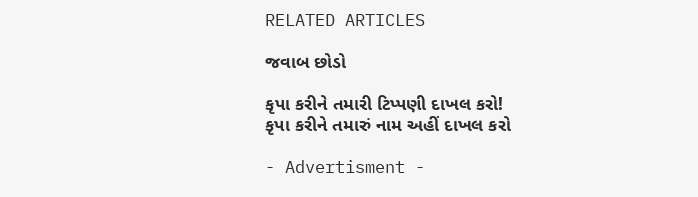RELATED ARTICLES

જવાબ છોડો

કૃપા કરીને તમારી ટિપ્પણી દાખલ કરો!
કૃપા કરીને તમારું નામ અહીં દાખલ કરો

- Advertisment -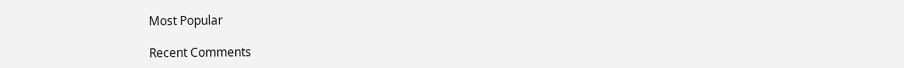Most Popular

Recent Comments